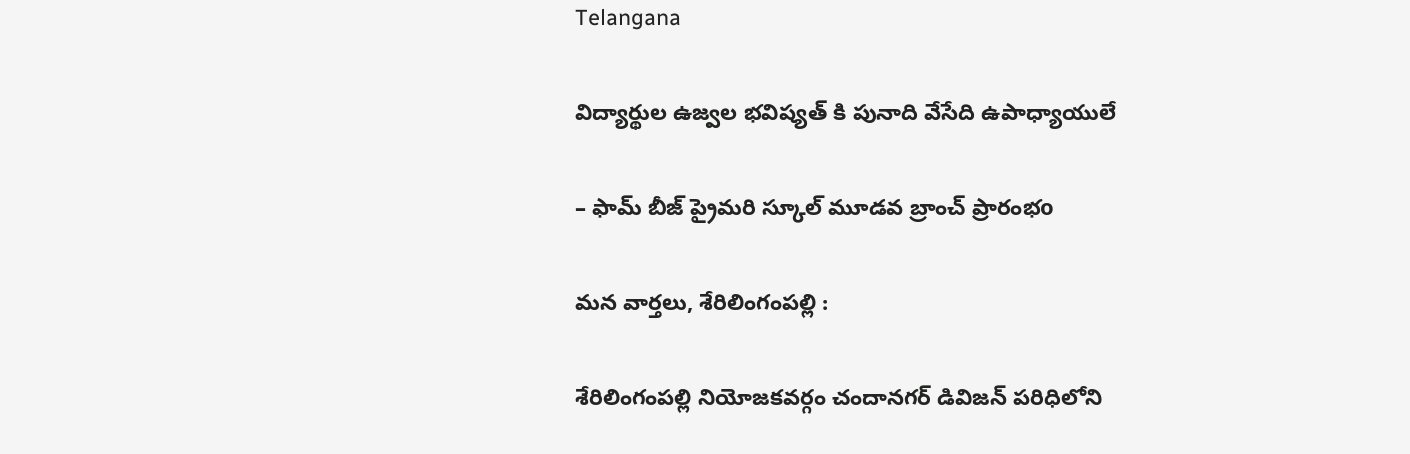Telangana

విద్యార్థుల ఉజ్వల భవిష్యత్ కి పునాది వేసేది ఉపాధ్యాయులే

– ఫామ్ బీజ్ ప్రైమరి స్కూల్ మూడవ బ్రాంచ్ ప్రారంభo

మన వార్తలు, శేరిలింగంపల్లి :

శేరిలింగంపల్లి నియోజకవర్గం చందానగర్ డివిజన్ పరిధిలోని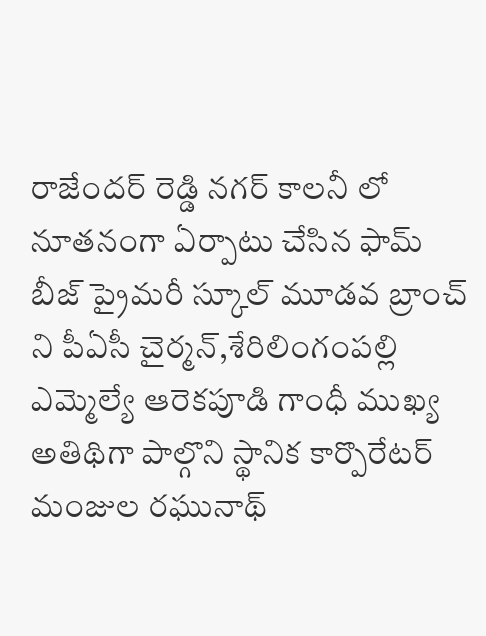రాజేందర్ రెడ్డి నగర్ కాలనీ లో నూతనంగా ఏర్పాటు చేసిన ఫామ్ బీజ్ ప్రైమరీ స్కూల్ మూడవ బ్రాంచ్ ని పీఏసీ చైర్మన్,శేరిలింగంపల్లి ఎమ్మెల్యే ఆరెకపూడి గాంధీ ముఖ్య అతిథిగా పాల్గొని స్థానిక కార్పొరేటర్ మంజుల రఘునాథ్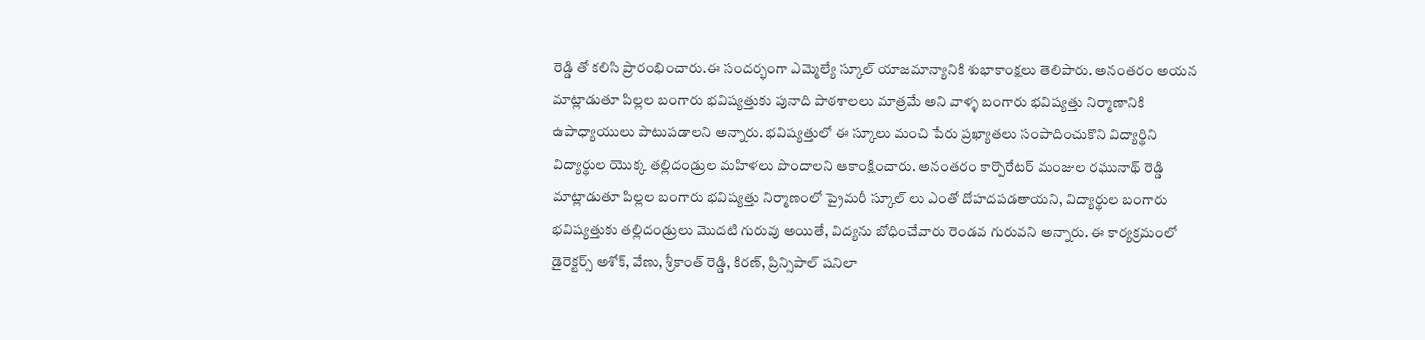రెడ్డి తో కలిసి ప్రారంభించారు.ఈ సందర్భంగా ఎమ్మెల్యే స్కూల్ యాజమాన్యానికి శుభాకాంక్షలు తెలిపారు. అనంతరం అయన మాట్లాడుతూ పిల్లల బంగారు భవిష్యత్తుకు పునాది పాఠశాలలు మాత్రమే అని వాళ్ళ బంగారు భవిష్యత్తు నిర్మాణానికి ఉపాధ్యాయులు పాటుపడాలని అన్నారు. భవిష్యత్తులో ఈ స్కూలు మంచి పేరు ప్రఖ్యాతలు సంపాదించుకొని విద్యార్థిని విద్యార్థుల యొక్క తల్లిదండ్రుల మహిళలు పొందాలని ఆకాంక్షించారు. అనంతరం కార్పొరేటర్ మంజుల రఘునాథ్ రెడ్డి మాట్లాడుతూ పిల్లల బంగారు భవిష్యత్తు నిర్మాణంలో ప్రైమరీ స్కూల్ లు ఎంతో దోహదపడతాయని, విద్యార్థుల బంగారు భవిష్యత్తుకు తల్లిదండ్రులు మొదటి గురువు అయితే, విద్యను బోధించేవారు రెండవ గురువని అన్నారు. ఈ కార్యక్రమంలో డైరెక్టర్స్ అశోక్, వేణు, శ్రీకాంత్ రెడ్డి, కిరణ్, ప్రిన్సిపాల్ షనిలా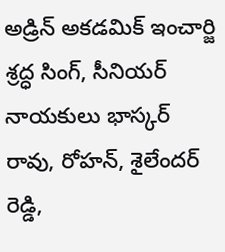అడ్రిన్ అకడమిక్ ఇంచార్జి శ్రద్ధ సింగ్, సీనియర్ నాయకులు భాస్కర్ రావు, రోహన్, శైలేందర్ రెడ్డి,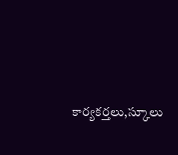కార్యకర్తలు,స్కూలు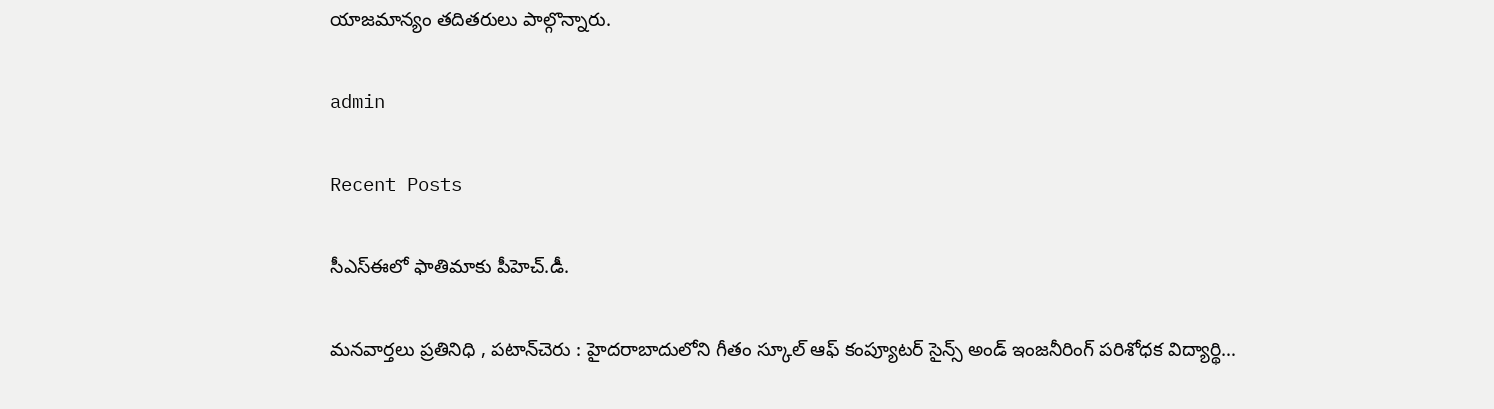యాజమాన్యం తదితరులు పాల్గొన్నారు.

admin

Recent Posts

సీఎస్ఈలో ఫాతిమాకు పీహెచ్.డీ.

మనవార్తలు ప్రతినిధి , పటాన్‌చెరు : హైదరాబాదులోని గీతం స్కూల్ ఆఫ్ కంప్యూటర్ సైన్స్ అండ్ ఇంజనీరింగ్ పరిశోధక విద్యార్థి…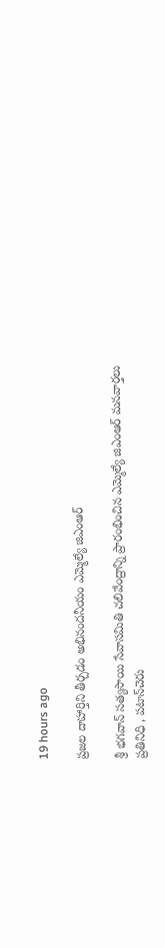19 hours ago

ప్రజల దాహార్తిని తీర్చడం అభినందనీయం ఎమ్మెల్యే జిఎంఆర్

శ్రీ భగవాన్ సత్యసాయి సేవాసమితి చలివేంద్రాన్ని ప్రారంభించిన ఎమ్మెల్యే జిఎంఆర్ మనవార్తలు ప్రతినిధి , పటాన్‌చెరు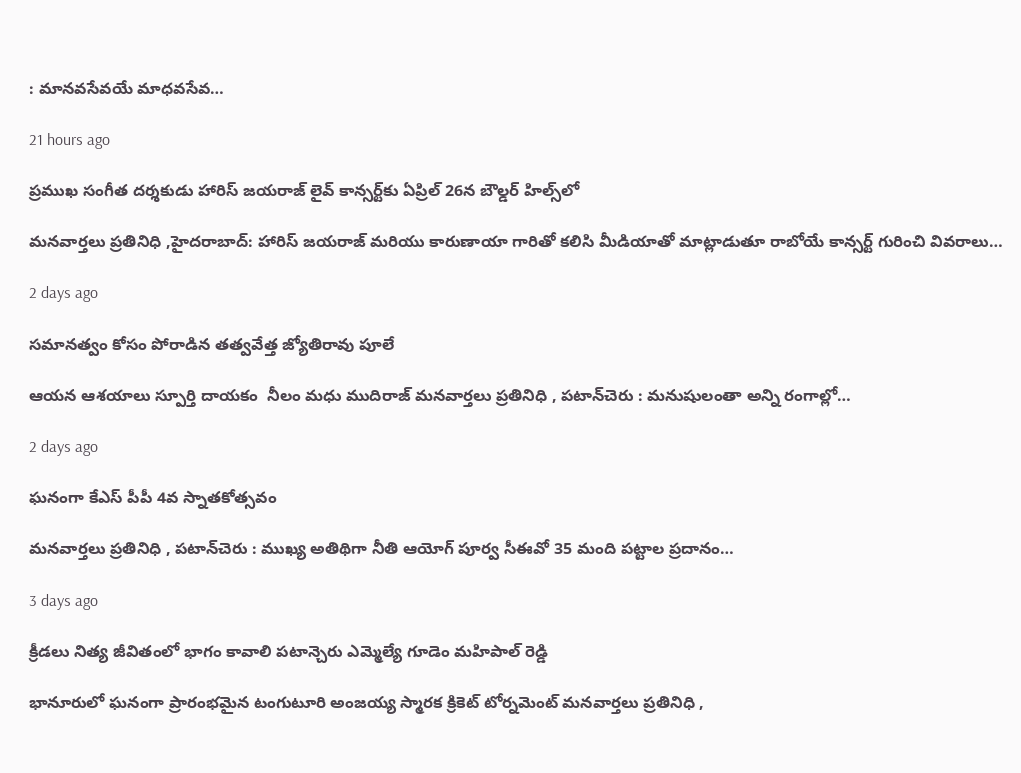: మానవసేవయే మాధవసేవ…

21 hours ago

ప్రముఖ సంగీత దర్శకుడు హారిస్ జయరాజ్ లైవ్ కాన్సర్ట్‌కు ఏప్రిల్ 26న బౌల్డర్ హిల్స్‌లో

మనవార్తలు ప్రతినిధి ,హైదరాబాద్: హారిస్ జయరాజ్ మరియు కారుణాయా గారితో కలిసి మీడియాతో మాట్లాడుతూ రాబోయే కాన్సర్ట్ గురించి వివరాలు…

2 days ago

సమానత్వం కోసం పోరాడిన తత్వవేత్త జ్యోతిరావు పూలే

ఆయన ఆశయాలు స్పూర్తి దాయకం  నీలం మధు ముదిరాజ్ మనవార్తలు ప్రతినిధి , పటాన్‌చెరు : మనుషులంతా అన్ని రంగాల్లో…

2 days ago

ఘనంగా కేఎస్ పీపీ 4వ స్నాతకోత్సవం

మనవార్తలు ప్రతినిధి , పటాన్‌చెరు : ముఖ్య అతిథిగా నీతి ఆయోగ్ పూర్వ సీఈవో 35 మంది పట్టాల ప్రదానం…

3 days ago

క్రీడలు నిత్య జీవితంలో భాగం కావాలి పటాన్చెరు ఎమ్మెల్యే గూడెం మహిపాల్ రెడ్డి

భానూరులో ఘనంగా ప్రారంభమైన టంగుటూరి అంజయ్య స్మారక క్రికెట్ టోర్నమెంట్ మనవార్తలు ప్రతినిధి ,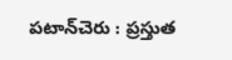పటాన్‌చెరు : ప్రస్తుత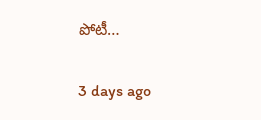పోటీ…

3 days ago